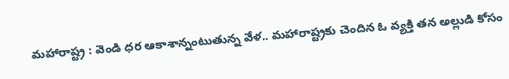మహారాష్ట్ర : వెండి ధర ఆకాశాన్నంటుతున్న వేళ.. మహారాష్ట్రకు చెందిన ఓ వ్యక్తి తన అల్లుడి కోసం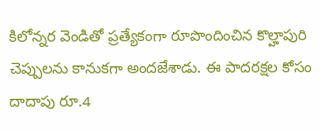కిలోన్నర వెండితో ప్రత్యేకంగా రూపొందించిన కొల్హాపురి చెప్పులను కానుకగా అందజేశాడు. ఈ పాదరక్షల కోసం దాదాపు రూ.4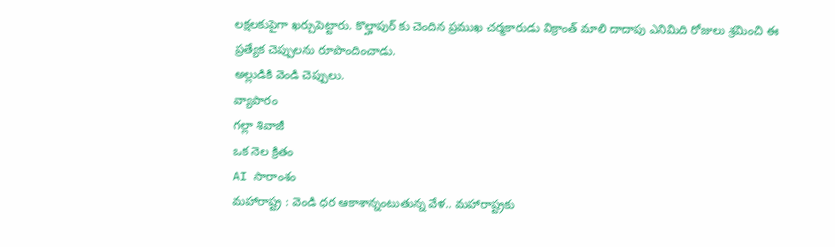లక్షలకుపైగా ఖర్చుపెట్టారు. కొల్హాపుర్ కు చెందిన ప్రముఖ చర్మకారుడు విక్రాంత్ మాలి దాదాపు ఎనిమిది రోజులు శ్రమించి ఈ ప్రత్యేక చెప్పులను రూపొందించాడు.
అల్లుడికి వెండి చెప్పులు.
వ్యాపారం
గల్లా శివాజీ
ఒక నెల క్రితం
AI సారాంశం
మహారాష్ట్ర : వెండి ధర ఆకాశాన్నంటుతున్న వేళ.. మహారాష్ట్రకు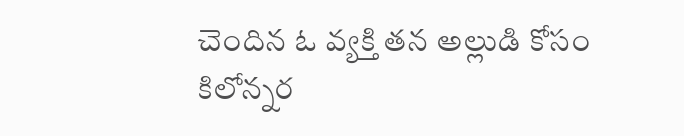చెందిన ఓ వ్యక్తి తన అల్లుడి కోసం కిలోన్నర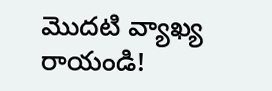మొదటి వ్యాఖ్య రాయండి!